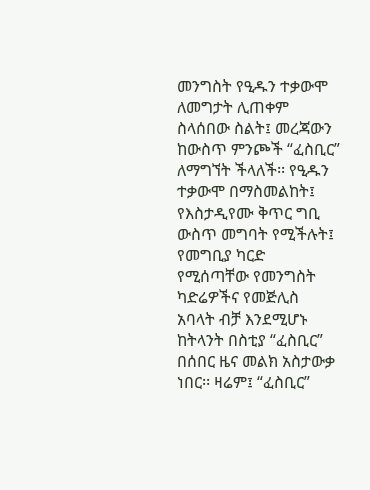መንግስት የዒዱን ተቃውሞ ለመግታት ሊጠቀም ስላሰበው ስልት፤ መረጃውን ከውስጥ ምንጮች “ፈስቢር” ለማግኘት ችላለች፡፡ የዒዱን ተቃውሞ በማስመልከት፤ የእስታዲየሙ ቅጥር ግቢ ውስጥ መግባት የሚችሉት፤ የመግቢያ ካርድ የሚሰጣቸው የመንግስት ካድሬዎችና የመጅሊስ አባላት ብቻ እንደሚሆኑ ከትላንት በስቲያ “ፈስቢር” በሰበር ዜና መልክ አስታውቃ ነበር፡፡ ዛሬም፤ “ፈስቢር”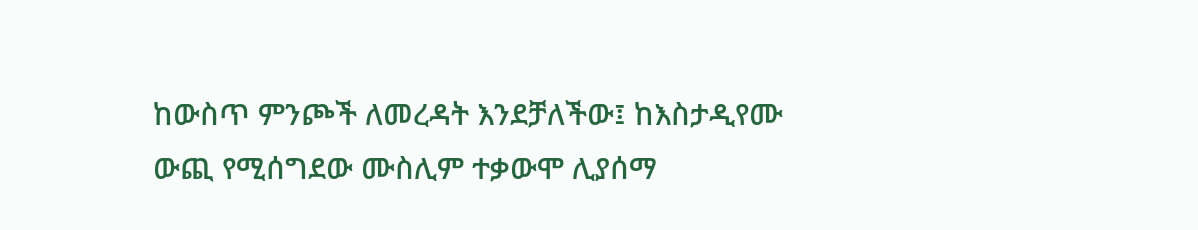ከውስጥ ምንጮች ለመረዳት እንደቻለችው፤ ከእስታዲየሙ ውጪ የሚሰግደው ሙስሊም ተቃውሞ ሊያሰማ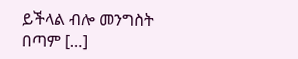ይችላል ብሎ መንግስት በጣም […]